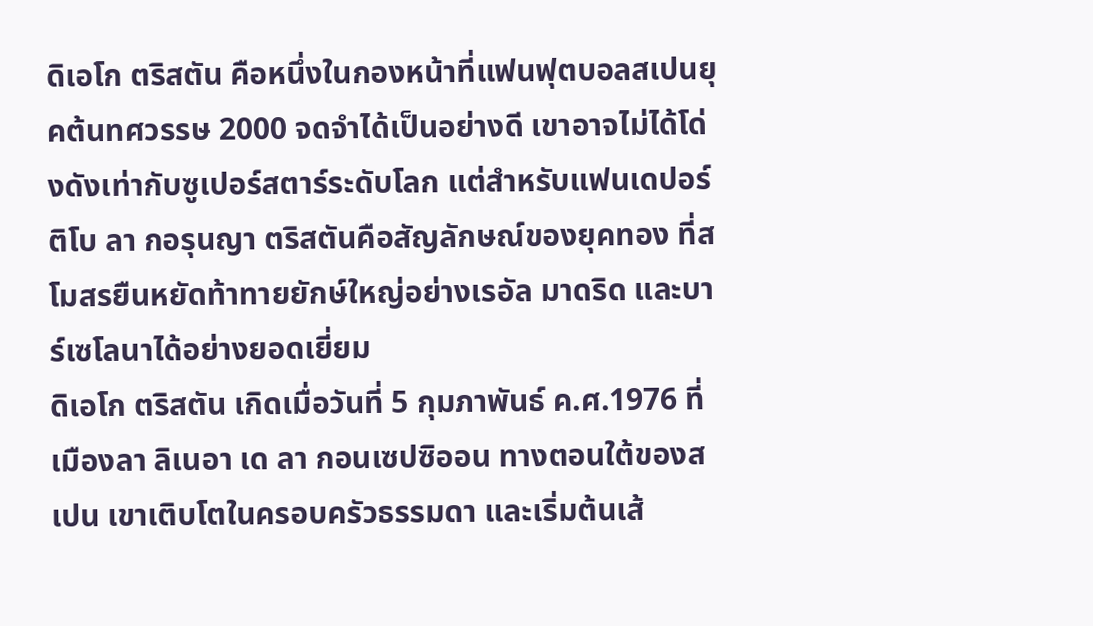ดิเอโก ตริสตัน คือหนึ่งในกองหน้าที่แฟนฟุตบอลสเปนยุคต้นทศวรรษ 2000 จดจำได้เป็นอย่างดี เขาอาจไม่ได้โด่งดังเท่ากับซูเปอร์สตาร์ระดับโลก แต่สำหรับแฟนเดปอร์ติโบ ลา กอรุนญา ตริสตันคือสัญลักษณ์ของยุคทอง ที่สโมสรยืนหยัดท้าทายยักษ์ใหญ่อย่างเรอัล มาดริด และบาร์เซโลนาได้อย่างยอดเยี่ยม
ดิเอโก ตริสตัน เกิดเมื่อวันที่ 5 กุมภาพันธ์ ค.ศ.1976 ที่เมืองลา ลิเนอา เด ลา กอนเซปซิออน ทางตอนใต้ของสเปน เขาเติบโตในครอบครัวธรรมดา และเริ่มต้นเส้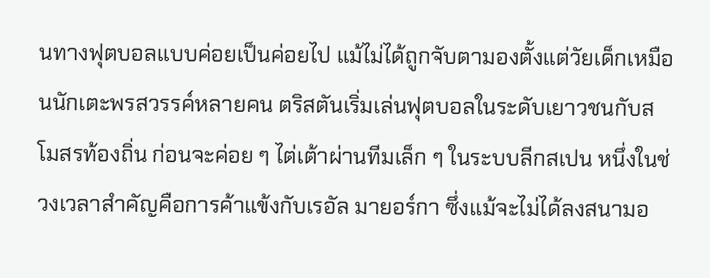นทางฟุตบอลแบบค่อยเป็นค่อยไป แม้ไม่ได้ถูกจับตามองตั้งแต่วัยเด็กเหมือนนักเตะพรสวรรค์หลายคน ตริสตันเริ่มเล่นฟุตบอลในระดับเยาวชนกับสโมสรท้องถิ่น ก่อนจะค่อย ๆ ไต่เต้าผ่านทีมเล็ก ๆ ในระบบลีกสเปน หนึ่งในช่วงเวลาสำคัญคือการค้าแข้งกับเรอัล มายอร์กา ซึ่งแม้จะไม่ได้ลงสนามอ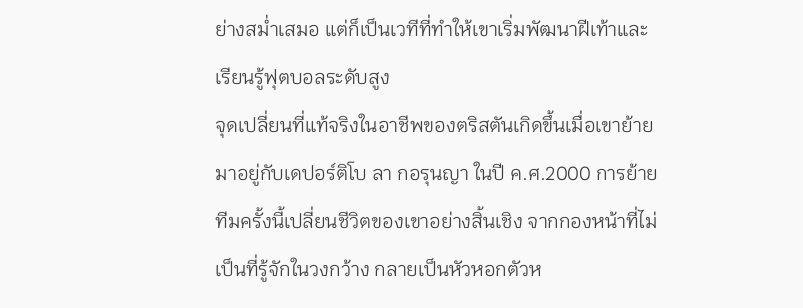ย่างสม่ำเสมอ แต่ก็เป็นเวทีที่ทำให้เขาเริ่มพัฒนาฝีเท้าและเรียนรู้ฟุตบอลระดับสูง
จุดเปลี่ยนที่แท้จริงในอาชีพของตริสตันเกิดขึ้นเมื่อเขาย้ายมาอยู่กับเดปอร์ติโบ ลา กอรุนญา ในปี ค.ศ.2000 การย้ายทีมครั้งนี้เปลี่ยนชีวิตของเขาอย่างสิ้นเชิง จากกองหน้าที่ไม่เป็นที่รู้จักในวงกว้าง กลายเป็นหัวหอกตัวห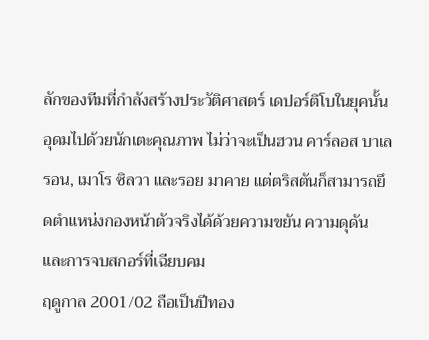ลักของทีมที่กำลังสร้างประวัติศาสตร์ เดปอร์ติโบในยุคนั้นอุดมไปด้วยนักเตะคุณภาพ ไม่ว่าจะเป็นฮวน คาร์ลอส บาเลรอน, เมาโร ซิลวา และรอย มาคาย แต่ตริสตันก็สามารถยึดตำแหน่งกองหน้าตัวจริงได้ด้วยความขยัน ความดุดัน และการจบสกอร์ที่เฉียบคม
ฤดูกาล 2001/02 ถือเป็นปีทอง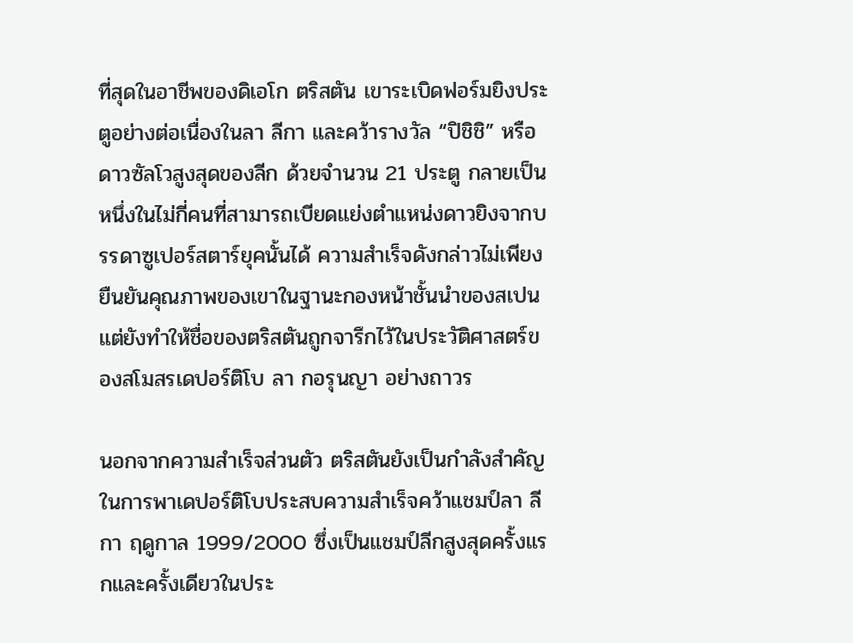ที่สุดในอาชีพของดิเอโก ตริสตัน เขาระเบิดฟอร์มยิงประตูอย่างต่อเนื่องในลา ลีกา และคว้ารางวัล “ปิชิชิ” หรือดาวซัลโวสูงสุดของลีก ด้วยจำนวน 21 ประตู กลายเป็นหนึ่งในไม่กี่คนที่สามารถเบียดแย่งตำแหน่งดาวยิงจากบรรดาซูเปอร์สตาร์ยุคนั้นได้ ความสำเร็จดังกล่าวไม่เพียงยืนยันคุณภาพของเขาในฐานะกองหน้าชั้นนำของสเปน แต่ยังทำให้ชื่อของตริสตันถูกจารึกไว้ในประวัติศาสตร์ของสโมสรเดปอร์ติโบ ลา กอรุนญา อย่างถาวร

นอกจากความสำเร็จส่วนตัว ตริสตันยังเป็นกำลังสำคัญในการพาเดปอร์ติโบประสบความสำเร็จคว้าแชมป์ลา ลีกา ฤดูกาล 1999/2000 ซึ่งเป็นแชมป์ลีกสูงสุดครั้งแรกและครั้งเดียวในประ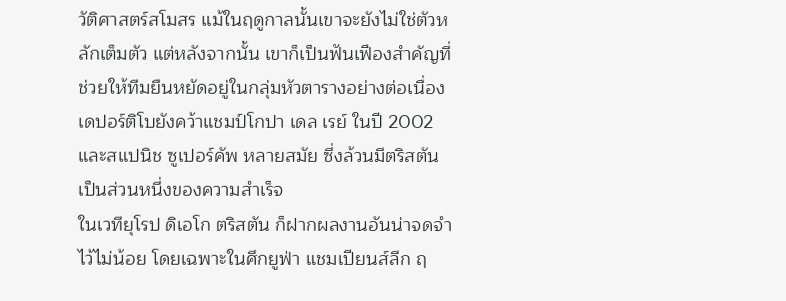วัติศาสตร์สโมสร แม้ในฤดูกาลนั้นเขาจะยังไม่ใช่ตัวหลักเต็มตัว แต่หลังจากนั้น เขาก็เป็นฟันเฟืองสำคัญที่ช่วยให้ทีมยืนหยัดอยู่ในกลุ่มหัวตารางอย่างต่อเนื่อง เดปอร์ติโบยังคว้าแชมป์โกปา เดล เรย์ ในปี 2002 และสแปนิช ซูเปอร์คัพ หลายสมัย ซึ่งล้วนมีตริสตันเป็นส่วนหนึ่งของความสำเร็จ
ในเวทียุโรป ดิเอโก ตริสตัน ก็ฝากผลงานอันน่าจดจำไว้ไม่น้อย โดยเฉพาะในศึกยูฟ่า แชมเปียนส์ลีก ฤ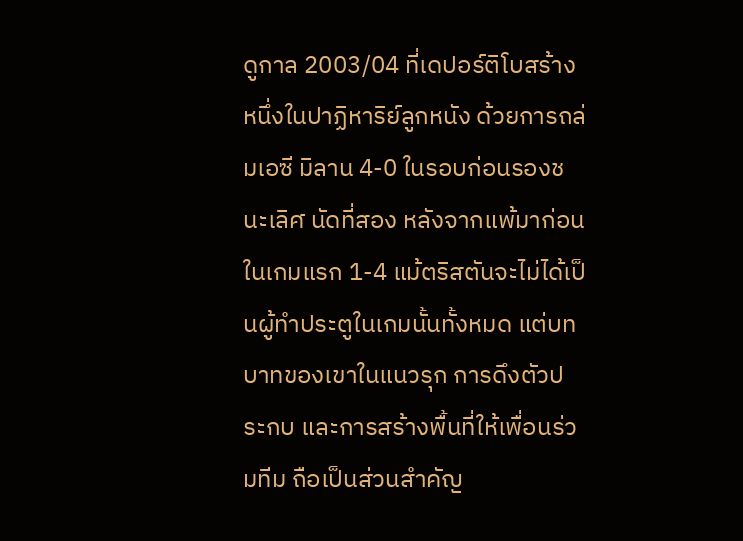ดูกาล 2003/04 ที่เดปอร์ติโบสร้างหนึ่งในปาฏิหาริย์ลูกหนัง ด้วยการถล่มเอซี มิลาน 4-0 ในรอบก่อนรองชนะเลิศ นัดที่สอง หลังจากแพ้มาก่อนในเกมแรก 1-4 แม้ตริสตันจะไม่ได้เป็นผู้ทำประตูในเกมนั้นทั้งหมด แต่บทบาทของเขาในแนวรุก การดึงตัวประกบ และการสร้างพื้นที่ให้เพื่อนร่วมทีม ถือเป็นส่วนสำคัญ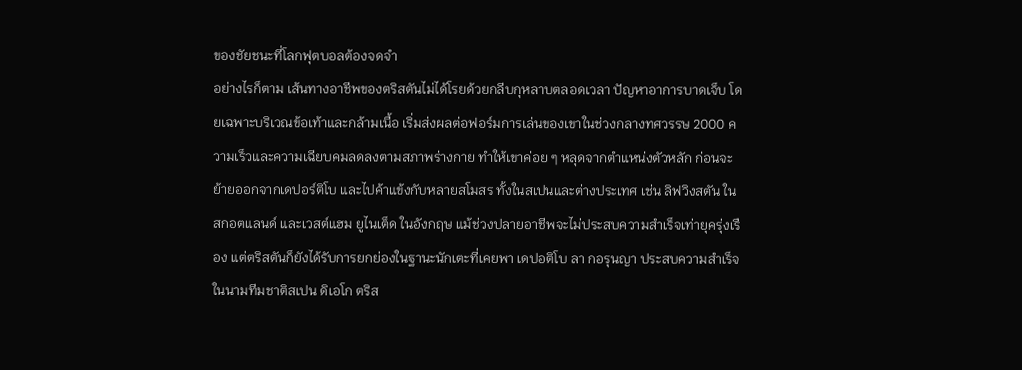ของชัยชนะที่โลกฟุตบอลต้องจดจำ
อย่างไรก็ตาม เส้นทางอาชีพของตริสตันไม่ได้โรยด้วยกลีบกุหลาบตลอดเวลา ปัญหาอาการบาดเจ็บ โดยเฉพาะบริเวณข้อเท้าและกล้ามเนื้อ เริ่มส่งผลต่อฟอร์มการเล่นของเขาในช่วงกลางทศวรรษ 2000 ความเร็วและความเฉียบคมลดลงตามสภาพร่างกาย ทำให้เขาค่อย ๆ หลุดจากตำแหน่งตัวหลัก ก่อนจะย้ายออกจากเดปอร์ติโบ และไปค้าแข้งกับหลายสโมสร ทั้งในสเปนและต่างประเทศ เช่น ลิฟวิงสตัน ในสกอตแลนด์ และเวสต์แฮม ยูไนเต็ด ในอังกฤษ แม้ช่วงปลายอาชีพจะไม่ประสบความสำเร็จเท่ายุครุ่งเรือง แต่ตริสตันก็ยังได้รับการยกย่องในฐานะนักเตะที่เคยพา เดปอติโบ ลา กอรุนญา ประสบความสำเร็จ
ในนามทีมชาติสเปน ดิเอโก ตริส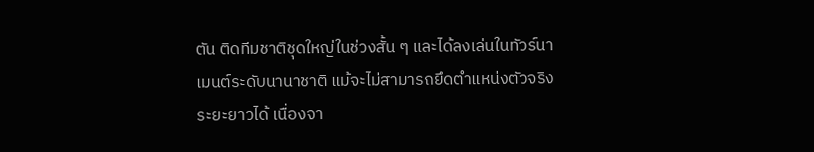ตัน ติดทีมชาติชุดใหญ่ในช่วงสั้น ๆ และได้ลงเล่นในทัวร์นาเมนต์ระดับนานาชาติ แม้จะไม่สามารถยึดตำแหน่งตัวจริงระยะยาวได้ เนื่องจา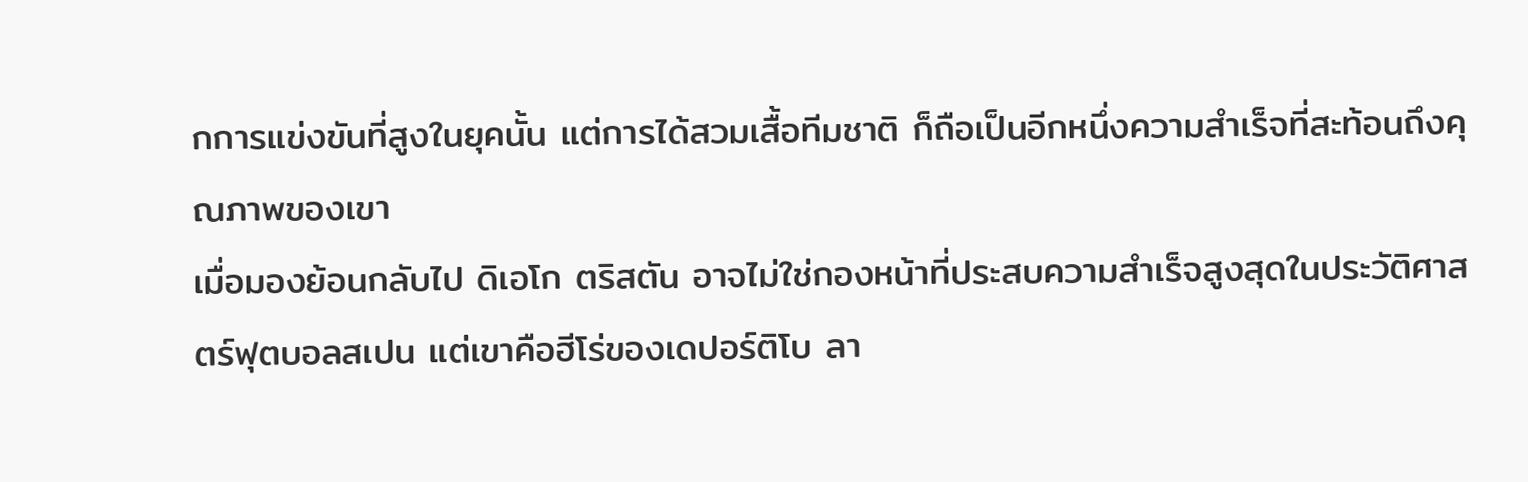กการแข่งขันที่สูงในยุคนั้น แต่การได้สวมเสื้อทีมชาติ ก็ถือเป็นอีกหนึ่งความสำเร็จที่สะท้อนถึงคุณภาพของเขา
เมื่อมองย้อนกลับไป ดิเอโก ตริสตัน อาจไม่ใช่กองหน้าที่ประสบความสำเร็จสูงสุดในประวัติศาสตร์ฟุตบอลสเปน แต่เขาคือฮีโร่ของเดปอร์ติโบ ลา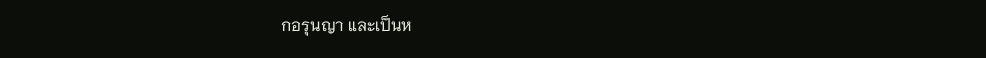กอรุนญา และเป็นห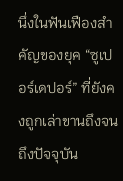นึ่งในฟันเฟืองสำคัญของยุค “ซูเปอร์เดปอร์” ที่ยังคงถูกเล่าขานถึงจนถึงปัจจุบัน